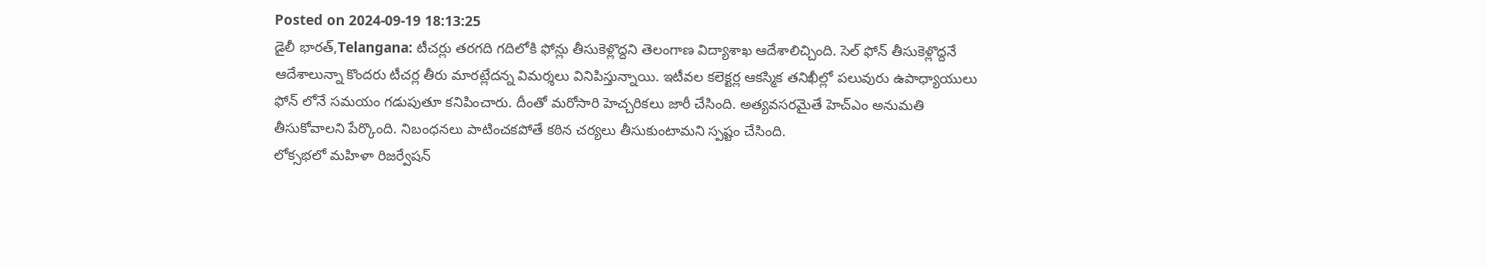Posted on 2024-09-19 18:13:25
డైలీ భారత్,Telangana: టీచర్లు తరగది గదిలోకి ఫోన్లు తీసుకెళ్లొద్దని తెలంగాణ విద్యాశాఖ ఆదేశాలిచ్చింది. సెల్ ఫోన్ తీసుకెళ్లొద్దనే ఆదేశాలున్నా కొందరు టీచర్ల తీరు మారట్లేదన్న విమర్శలు వినిపిస్తున్నాయి. ఇటీవల కలెక్టర్ల ఆకస్మిక తనిఖీల్లో పలువురు ఉపాధ్యాయులు ఫోన్ లోనే సమయం గడుపుతూ కనిపించారు. దీంతో మరోసారి హెచ్చరికలు జారీ చేసింది. అత్యవసరమైతే హెచ్ఎం అనుమతి తీసుకోవాలని పేర్కొంది. నిబంధనలు పాటించకపోతే కఠిన చర్యలు తీసుకుంటామని స్పష్టం చేసింది.
లోక్సభలో మహిళా రిజర్వేషన్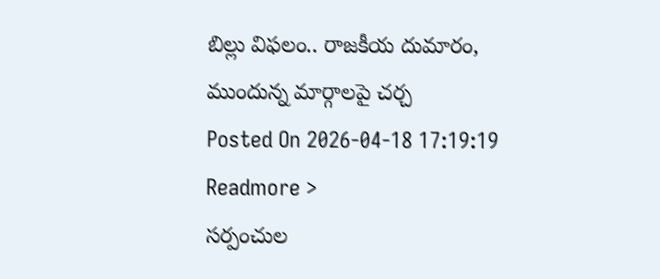బిల్లు విఫలం.. రాజకీయ దుమారం, ముందున్న మార్గాలపై చర్చ
Posted On 2026-04-18 17:19:19
Readmore >
సర్పంచుల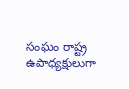సంఘం రాష్ట్ర ఉపాధ్యక్షులుగా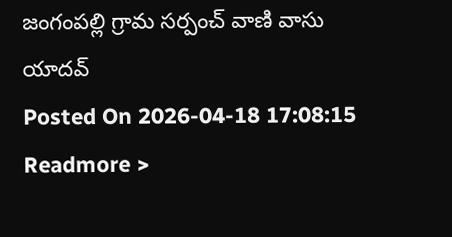జంగంపల్లి గ్రామ సర్పంచ్ వాణి వాసు యాదవ్
Posted On 2026-04-18 17:08:15
Readmore >